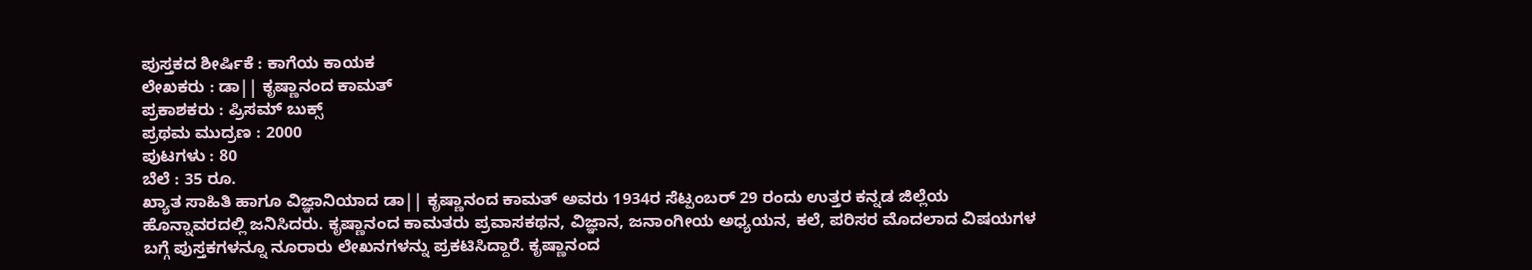ಪುಸ್ತಕದ ಶೀರ್ಷಿಕೆ : ಕಾಗೆಯ ಕಾಯಕ
ಲೇಖಕರು : ಡಾ|| ಕೃಷ್ಣಾನಂದ ಕಾಮತ್
ಪ್ರಕಾಶಕರು : ಪ್ರಿಸಮ್ ಬುಕ್ಸ್
ಪ್ರಥಮ ಮುದ್ರಣ : 2000
ಪುಟಗಳು : 80
ಬೆಲೆ : 35 ರೂ.
ಖ್ಯಾತ ಸಾಹಿತಿ ಹಾಗೂ ವಿಜ್ಞಾನಿಯಾದ ಡಾ|| ಕೃಷ್ಣಾನಂದ ಕಾಮತ್ ಅವರು 1934ರ ಸೆಟ್ಪಂಬರ್ 29 ರಂದು ಉತ್ತರ ಕನ್ನಡ ಜಿಲ್ಲೆಯ ಹೊನ್ನಾವರದಲ್ಲಿ ಜನಿಸಿದರು. ಕೃಷ್ಣಾನಂದ ಕಾಮತರು ಪ್ರವಾಸಕಥನ, ವಿಜ್ಞಾನ, ಜನಾಂಗೀಯ ಅಧ್ಯಯನ, ಕಲೆ, ಪರಿಸರ ಮೊದಲಾದ ವಿಷಯಗಳ ಬಗ್ಗೆ ಪುಸ್ತಕಗಳನ್ನೂ ನೂರಾರು ಲೇಖನಗಳನ್ನು ಪ್ರಕಟಿಸಿದ್ದಾರೆ. ಕೃಷ್ಣಾನಂದ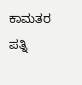ಕಾಮತರ ಪತ್ನಿ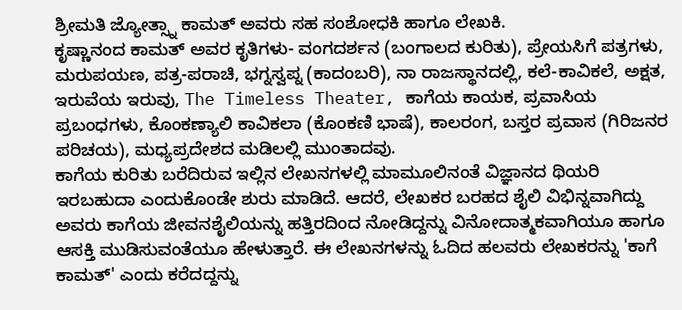ಶ್ರೀಮತಿ ಜ್ಯೋತ್ಸ್ನಾ ಕಾಮತ್ ಅವರು ಸಹ ಸಂಶೋಧಕಿ ಹಾಗೂ ಲೇಖಕಿ.
ಕೃಷ್ಣಾನಂದ ಕಾಮತ್ ಅವರ ಕೃತಿಗಳು- ವಂಗದರ್ಶನ (ಬಂಗಾಲದ ಕುರಿತು), ಪ್ರೇಯಸಿಗೆ ಪತ್ರಗಳು, ಮರುಪಯಣ, ಪತ್ರ-ಪರಾಚಿ, ಭಗ್ನಸ್ವಪ್ನ (ಕಾದಂಬರಿ), ನಾ ರಾಜಸ್ಥಾನದಲ್ಲಿ, ಕಲೆ-ಕಾವಿಕಲೆ, ಅಕ್ಷತ, ಇರುವೆಯ ಇರುವು, The Timeless Theater, ಕಾಗೆಯ ಕಾಯಕ, ಪ್ರವಾಸಿಯ ಪ್ರಬಂಧಗಳು, ಕೊಂಕಣ್ಯಾಲಿ ಕಾವಿಕಲಾ (ಕೊಂಕಣಿ ಭಾಷೆ), ಕಾಲರಂಗ, ಬಸ್ತರ ಪ್ರವಾಸ (ಗಿರಿಜನರ ಪರಿಚಯ), ಮಧ್ಯಪ್ರದೇಶದ ಮಡಿಲಲ್ಲಿ ಮುಂತಾದವು.
ಕಾಗೆಯ ಕುರಿತು ಬರೆದಿರುವ ಇಲ್ಲಿನ ಲೇಖನಗಳಲ್ಲಿ ಮಾಮೂಲಿನಂತೆ ವಿಜ್ಞಾನದ ಥಿಯರಿ ಇರಬಹುದಾ ಎಂದುಕೊಂಡೇ ಶುರು ಮಾಡಿದೆ. ಆದರೆ, ಲೇಖಕರ ಬರಹದ ಶೈಲಿ ವಿಭಿನ್ನವಾಗಿದ್ದು ಅವರು ಕಾಗೆಯ ಜೀವನಶೈಲಿಯನ್ನು ಹತ್ತಿರದಿಂದ ನೋಡಿದ್ದನ್ನು ವಿನೋದಾತ್ಮಕವಾಗಿಯೂ ಹಾಗೂ ಆಸಕ್ತಿ ಮುಡಿಸುವಂತೆಯೂ ಹೇಳುತ್ತಾರೆ. ಈ ಲೇಖನಗಳನ್ನು ಓದಿದ ಹಲವರು ಲೇಖಕರನ್ನು 'ಕಾಗೆ ಕಾಮತ್' ಎಂದು ಕರೆದದ್ದನ್ನು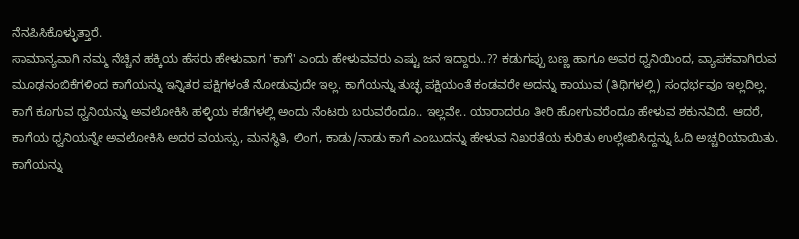ನೆನಪಿಸಿಕೊಳ್ಳುತ್ತಾರೆ.
ಸಾಮಾನ್ಯವಾಗಿ ನಮ್ಮ ನೆಚ್ಚಿನ ಹಕ್ಕಿಯ ಹೆಸರು ಹೇಳುವಾಗ 'ಕಾಗೆ' ಎಂದು ಹೇಳುವವರು ಎಷ್ಟು ಜನ ಇದ್ದಾರು..?? ಕಡುಗಪ್ಪು ಬಣ್ಣ ಹಾಗೂ ಅವರ ಧ್ವನಿಯಿಂದ, ವ್ಯಾಪಕವಾಗಿರುವ ಮೂಢನಂಬಿಕೆಗಳಿಂದ ಕಾಗೆಯನ್ನು ಇನ್ನಿತರ ಪಕ್ಷಿಗಳಂತೆ ನೋಡುವುದೇ ಇಲ್ಲ. ಕಾಗೆಯನ್ನು ತುಚ್ಛ ಪಕ್ಷಿಯಂತೆ ಕಂಡವರೇ ಅದನ್ನು ಕಾಯುವ (ತಿಥಿಗಳಲ್ಲಿ) ಸಂಧರ್ಭವೂ ಇಲ್ಲದಿಲ್ಲ.
ಕಾಗೆ ಕೂಗುವ ಧ್ವನಿಯನ್ನು ಅವಲೋಕಿಸಿ ಹಳ್ಳಿಯ ಕಡೆಗಳಲ್ಲಿ ಅಂದು ನೆಂಟರು ಬರುವರೆಂದೂ.. ಇಲ್ಲವೇ.. ಯಾರಾದರೂ ತೀರಿ ಹೋಗುವರೆಂದೂ ಹೇಳುವ ಶಕುನವಿದೆ. ಆದರೆ, ಕಾಗೆಯ ಧ್ವನಿಯನ್ನೇ ಅವಲೋಕಿಸಿ ಅದರ ವಯಸ್ಸು, ಮನಸ್ಥಿತಿ, ಲಿಂಗ, ಕಾಡು/ನಾಡು ಕಾಗೆ ಎಂಬುದನ್ನು ಹೇಳುವ ನಿಖರತೆಯ ಕುರಿತು ಉಲ್ಲೇಖಿಸಿದ್ದನ್ನು ಓದಿ ಅಚ್ಚರಿಯಾಯಿತು.
ಕಾಗೆಯನ್ನು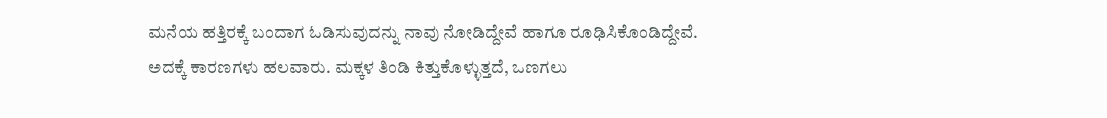ಮನೆಯ ಹತ್ತಿರಕ್ಕೆ ಬಂದಾಗ ಓಡಿಸುವುದನ್ನು ನಾವು ನೋಡಿದ್ದೇವೆ ಹಾಗೂ ರೂಢಿಸಿಕೊಂಡಿದ್ದೇವೆ. ಅದಕ್ಕೆ ಕಾರಣಗಳು ಹಲವಾರು. ಮಕ್ಕಳ ತಿಂಡಿ ಕಿತ್ತುಕೊಳ್ಳುತ್ತದೆ, ಒಣಗಲು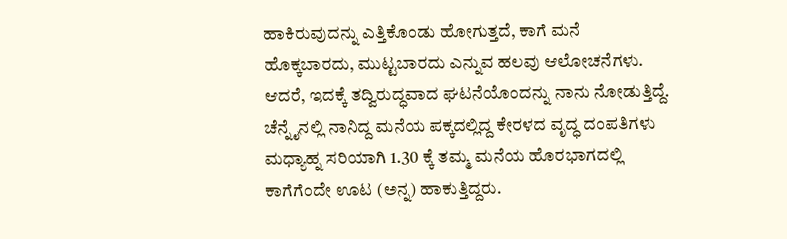ಹಾಕಿರುವುದನ್ನು ಎತ್ತಿಕೊಂಡು ಹೋಗುತ್ತದೆ, ಕಾಗೆ ಮನೆ ಹೊಕ್ಕಬಾರದು, ಮುಟ್ಟಬಾರದು ಎನ್ನುವ ಹಲವು ಆಲೋಚನೆಗಳು. ಆದರೆ, ಇದಕ್ಕೆ ತದ್ವಿರುದ್ಧವಾದ ಘಟನೆಯೊಂದನ್ನು ನಾನು ನೋಡುತ್ತಿದ್ದೆ. ಚೆನ್ನೈನಲ್ಲಿ ನಾನಿದ್ದ ಮನೆಯ ಪಕ್ಕದಲ್ಲಿದ್ದ ಕೇರಳದ ವೃದ್ಧ ದಂಪತಿಗಳು ಮಧ್ಯಾಹ್ನ ಸರಿಯಾಗಿ 1.30 ಕ್ಕೆ ತಮ್ಮ ಮನೆಯ ಹೊರಭಾಗದಲ್ಲಿ ಕಾಗೆಗೆಂದೇ ಊಟ (ಅನ್ನ) ಹಾಕುತ್ತಿದ್ದರು.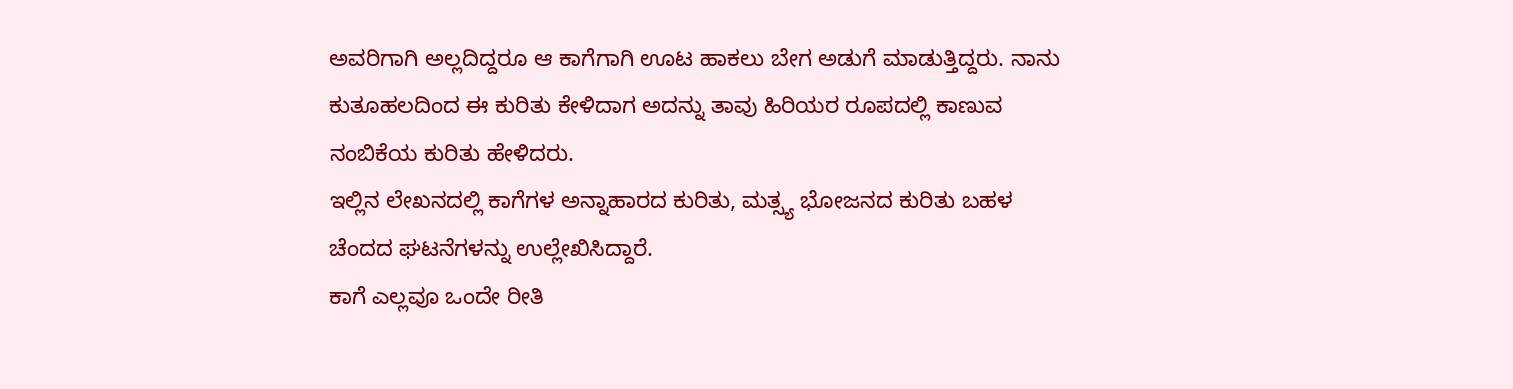ಅವರಿಗಾಗಿ ಅಲ್ಲದಿದ್ದರೂ ಆ ಕಾಗೆಗಾಗಿ ಊಟ ಹಾಕಲು ಬೇಗ ಅಡುಗೆ ಮಾಡುತ್ತಿದ್ದರು. ನಾನು ಕುತೂಹಲದಿಂದ ಈ ಕುರಿತು ಕೇಳಿದಾಗ ಅದನ್ನು ತಾವು ಹಿರಿಯರ ರೂಪದಲ್ಲಿ ಕಾಣುವ ನಂಬಿಕೆಯ ಕುರಿತು ಹೇಳಿದರು.
ಇಲ್ಲಿನ ಲೇಖನದಲ್ಲಿ ಕಾಗೆಗಳ ಅನ್ನಾಹಾರದ ಕುರಿತು, ಮತ್ಸ್ಯ ಭೋಜನದ ಕುರಿತು ಬಹಳ ಚೆಂದದ ಘಟನೆಗಳನ್ನು ಉಲ್ಲೇಖಿಸಿದ್ದಾರೆ.
ಕಾಗೆ ಎಲ್ಲವೂ ಒಂದೇ ರೀತಿ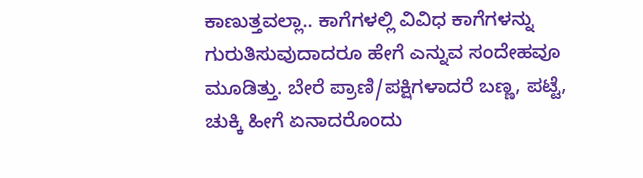ಕಾಣುತ್ತವಲ್ಲಾ.. ಕಾಗೆಗಳಲ್ಲಿ ವಿವಿಧ ಕಾಗೆಗಳನ್ನು ಗುರುತಿಸುವುದಾದರೂ ಹೇಗೆ ಎನ್ನುವ ಸಂದೇಹವೂ ಮೂಡಿತ್ತು. ಬೇರೆ ಪ್ರಾಣಿ/ಪಕ್ಷಿಗಳಾದರೆ ಬಣ್ಣ, ಪಟ್ಟೆ, ಚುಕ್ಕಿ ಹೀಗೆ ಏನಾದರೊಂದು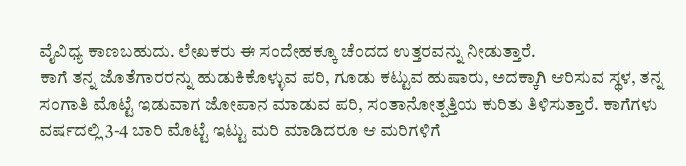ವೈವಿಧ್ಯ ಕಾಣಬಹುದು. ಲೇಖಕರು ಈ ಸಂದೇಹಕ್ಕೂ ಚೆಂದದ ಉತ್ತರವನ್ನು ನೀಡುತ್ತಾರೆ.
ಕಾಗೆ ತನ್ನ ಜೊತೆಗಾರರನ್ನು ಹುಡುಕಿಕೊಳ್ಳುವ ಪರಿ, ಗೂಡು ಕಟ್ಟುವ ಹುಷಾರು, ಅದಕ್ಕಾಗಿ ಆರಿಸುವ ಸ್ಥಳ, ತನ್ನ ಸಂಗಾತಿ ಮೊಟ್ಟೆ ಇಡುವಾಗ ಜೋಪಾನ ಮಾಡುವ ಪರಿ, ಸಂತಾನೋತ್ಪತ್ತಿಯ ಕುರಿತು ತಿಳಿಸುತ್ತಾರೆ. ಕಾಗೆಗಳು ವರ್ಷದಲ್ಲಿ 3-4 ಬಾರಿ ಮೊಟ್ಟೆ ಇಟ್ಟು ಮರಿ ಮಾಡಿದರೂ ಆ ಮರಿಗಳಿಗೆ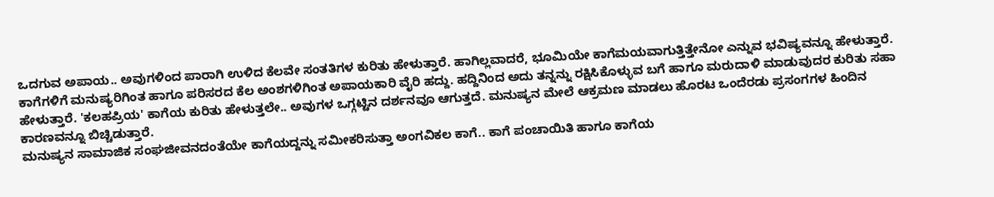ಒದಗುವ ಅಪಾಯ.. ಅವುಗಳಿಂದ ಪಾರಾಗಿ ಉಳಿದ ಕೆಲವೇ ಸಂತತಿಗಳ ಕುರಿತು ಹೇಳುತ್ತಾರೆ. ಹಾಗಿಲ್ಲವಾದರೆ, ಭೂಮಿಯೇ ಕಾಗೆಮಯವಾಗುತ್ತಿತ್ತೇನೋ ಎನ್ನುವ ಭವಿಷ್ಯವನ್ನೂ ಹೇಳುತ್ತಾರೆ.
ಕಾಗೆಗಳಿಗೆ ಮನುಷ್ಯರಿಗಿಂತ ಹಾಗೂ ಪರಿಸರದ ಕೆಲ ಅಂಶಗಳಿಗಿಂತ ಅಪಾಯಕಾರಿ ವೈರಿ ಹದ್ದು. ಹದ್ದಿನಿಂದ ಅದು ತನ್ನನ್ನು ರಕ್ಷಿಸಿಕೊಳ್ಳುವ ಬಗೆ ಹಾಗೂ ಮರುದಾಳಿ ಮಾಡುವುದರ ಕುರಿತು ಸಹಾ ಹೇಳುತ್ತಾರೆ. 'ಕಲಹಪ್ರಿಯ' ಕಾಗೆಯ ಕುರಿತು ಹೇಳುತ್ತಲೇ.. ಅವುಗಳ ಒಗ್ಗಟ್ಟಿನ ದರ್ಶನವೂ ಆಗುತ್ತದೆ. ಮನುಷ್ಯನ ಮೇಲೆ ಆಕ್ರಮಣ ಮಾಡಲು ಹೊರಟ ಒಂದೆರಡು ಪ್ರಸಂಗಗಳ ಹಿಂದಿನ ಕಾರಣವನ್ನೂ ಬಿಚ್ಚಿಡುತ್ತಾರೆ.
ಮನುಷ್ಯನ ಸಾಮಾಜಿಕ ಸಂಘಜೀವನದಂತೆಯೇ ಕಾಗೆಯದ್ದನ್ನು ಸಮೀಕರಿಸುತ್ತಾ ಅಂಗವಿಕಲ ಕಾಗೆ.. ಕಾಗೆ ಪಂಚಾಯಿತಿ ಹಾಗೂ ಕಾಗೆಯ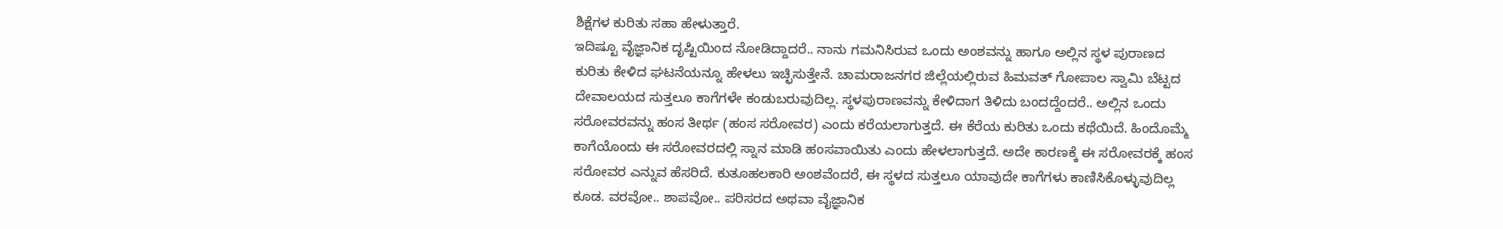ಶಿಕ್ಷೆಗಳ ಕುರಿತು ಸಹಾ ಹೇಳುತ್ತಾರೆ.
ಇದಿಷ್ಟೂ ವೈಜ್ಞಾನಿಕ ದೃಷ್ಟಿಯಿಂದ ನೋಡಿದ್ದಾದರೆ.. ನಾನು ಗಮನಿಸಿರುವ ಒಂದು ಅಂಶವನ್ನು ಹಾಗೂ ಅಲ್ಲಿನ ಸ್ಥಳ ಪುರಾಣದ ಕುರಿತು ಕೇಳಿದ ಘಟನೆಯನ್ನೂ ಹೇಳಲು ಇಚ್ಛಿಸುತ್ತೇನೆ. ಚಾಮರಾಜನಗರ ಜಿಲ್ಲೆಯಲ್ಲಿರುವ ಹಿಮವತ್ ಗೋಪಾಲ ಸ್ವಾಮಿ ಬೆಟ್ಟದ ದೇವಾಲಯದ ಸುತ್ತಲೂ ಕಾಗೆಗಳೇ ಕಂಡುಬರುವುದಿಲ್ಲ. ಸ್ಥಳಪುರಾಣವನ್ನು ಕೇಳಿದಾಗ ತಿಳಿದು ಬಂದದ್ದೆಂದರೆ.. ಅಲ್ಲಿನ ಒಂದು ಸರೋವರವನ್ನು ಹಂಸ ತೀರ್ಥ (ಹಂಸ ಸರೋವರ) ಎಂದು ಕರೆಯಲಾಗುತ್ತದೆ. ಈ ಕೆರೆಯ ಕುರಿತು ಒಂದು ಕಥೆಯಿದೆ. ಹಿಂದೊಮ್ಮೆ ಕಾಗೆಯೊಂದು ಈ ಸರೋವರದಲ್ಲಿ ಸ್ನಾನ ಮಾಡಿ ಹಂಸವಾಯಿತು ಎಂದು ಹೇಳಲಾಗುತ್ತದೆ. ಅದೇ ಕಾರಣಕ್ಕೆ ಈ ಸರೋವರಕ್ಕೆ ಹಂಸ ಸರೋವರ ಎನ್ನುವ ಹೆಸರಿದೆ. ಕುತೂಹಲಕಾರಿ ಅಂಶವೆಂದರೆ, ಈ ಸ್ಥಳದ ಸುತ್ತಲೂ ಯಾವುದೇ ಕಾಗೆಗಳು ಕಾಣಿಸಿಕೊಳ್ಳುವುದಿಲ್ಲ ಕೂಡ. ವರವೋ.. ಶಾಪವೋ.. ಪರಿಸರದ ಅಥವಾ ವೈಜ್ಞಾನಿಕ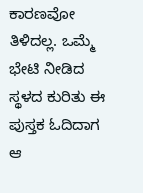ಕಾರಣವೋ ತಿಳಿದಲ್ಲ. ಒಮ್ಮೆ ಭೇಟಿ ನೀಡಿದ ಸ್ಥಳದ ಕುರಿತು ಈ ಪುಸ್ತಕ ಓದಿದಾಗ ಆ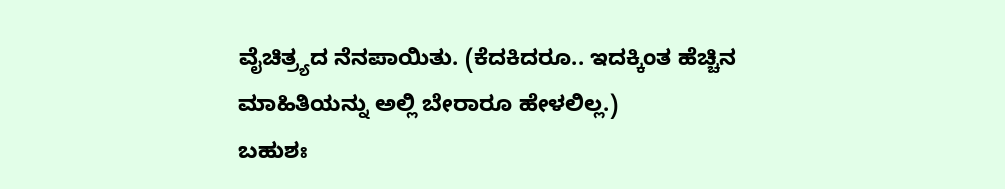ವೈಚಿತ್ರ್ಯದ ನೆನಪಾಯಿತು. (ಕೆದಕಿದರೂ.. ಇದಕ್ಕಿಂತ ಹೆಚ್ಚಿನ ಮಾಹಿತಿಯನ್ನು ಅಲ್ಲಿ ಬೇರಾರೂ ಹೇಳಲಿಲ್ಲ.)
ಬಹುಶಃ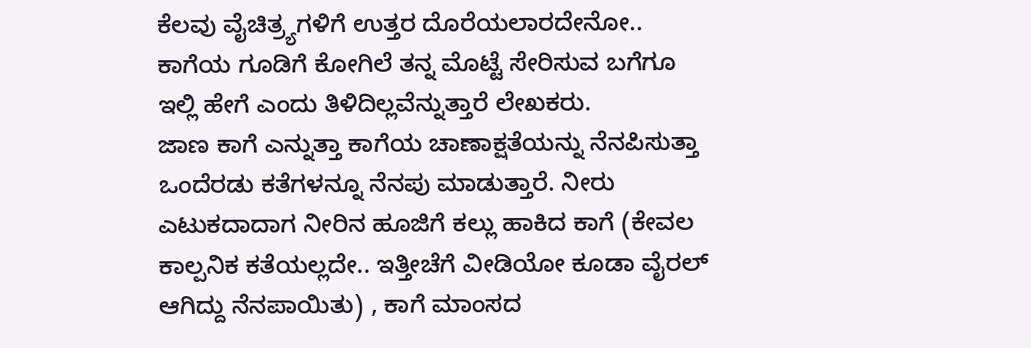ಕೆಲವು ವೈಚಿತ್ರ್ಯಗಳಿಗೆ ಉತ್ತರ ದೊರೆಯಲಾರದೇನೋ.. ಕಾಗೆಯ ಗೂಡಿಗೆ ಕೋಗಿಲೆ ತನ್ನ ಮೊಟ್ಟೆ ಸೇರಿಸುವ ಬಗೆಗೂ ಇಲ್ಲಿ ಹೇಗೆ ಎಂದು ತಿಳಿದಿಲ್ಲವೆನ್ನುತ್ತಾರೆ ಲೇಖಕರು.
ಜಾಣ ಕಾಗೆ ಎನ್ನುತ್ತಾ ಕಾಗೆಯ ಚಾಣಾಕ್ಷತೆಯನ್ನು ನೆನಪಿಸುತ್ತಾ ಒಂದೆರಡು ಕತೆಗಳನ್ನೂ ನೆನಪು ಮಾಡುತ್ತಾರೆ. ನೀರು ಎಟುಕದಾದಾಗ ನೀರಿನ ಹೂಜಿಗೆ ಕಲ್ಲು ಹಾಕಿದ ಕಾಗೆ (ಕೇವಲ ಕಾಲ್ಪನಿಕ ಕತೆಯಲ್ಲದೇ.. ಇತ್ತೀಚೆಗೆ ವೀಡಿಯೋ ಕೂಡಾ ವೈರಲ್ ಆಗಿದ್ದು ನೆನಪಾಯಿತು) , ಕಾಗೆ ಮಾಂಸದ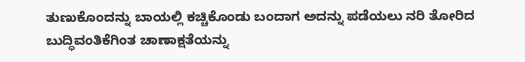ತುಣುಕೊಂದನ್ನು ಬಾಯಲ್ಲಿ ಕಚ್ಚಿಕೊಂಡು ಬಂದಾಗ ಅದನ್ನು ಪಡೆಯಲು ನರಿ ತೋರಿದ ಬುದ್ಧಿವಂತಿಕೆಗಿಂತ ಚಾಣಾಕ್ಷತೆಯನ್ನು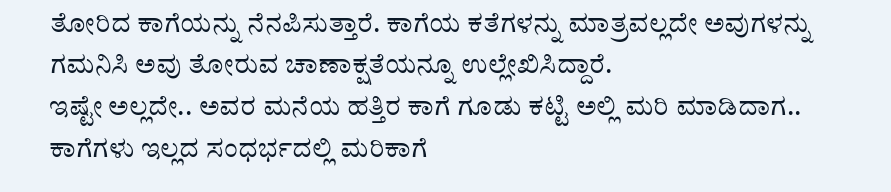ತೋರಿದ ಕಾಗೆಯನ್ನು ನೆನಪಿಸುತ್ತಾರೆ. ಕಾಗೆಯ ಕತೆಗಳನ್ನು ಮಾತ್ರವಲ್ಲದೇ ಅವುಗಳನ್ನು ಗಮನಿಸಿ ಅವು ತೋರುವ ಚಾಣಾಕ್ಷತೆಯನ್ನೂ ಉಲ್ಲೇಖಿಸಿದ್ದಾರೆ.
ಇಷ್ಟೇ ಅಲ್ಲದೇ.. ಅವರ ಮನೆಯ ಹತ್ತಿರ ಕಾಗೆ ಗೂಡು ಕಟ್ಟಿ ಅಲ್ಲಿ ಮರಿ ಮಾಡಿದಾಗ.. ಕಾಗೆಗಳು ಇಲ್ಲದ ಸಂಧರ್ಭದಲ್ಲಿ ಮರಿಕಾಗೆ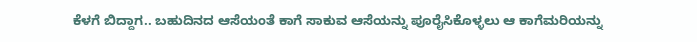ಕೆಳಗೆ ಬಿದ್ದಾಗ.. ಬಹುದಿನದ ಆಸೆಯಂತೆ ಕಾಗೆ ಸಾಕುವ ಆಸೆಯನ್ನು ಪೂರೈಸಿಕೊಳ್ಳಲು ಆ ಕಾಗೆಮರಿಯನ್ನು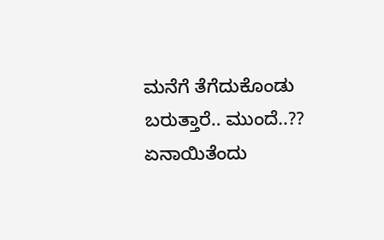ಮನೆಗೆ ತೆಗೆದುಕೊಂಡು ಬರುತ್ತಾರೆ.. ಮುಂದೆ..??
ಏನಾಯಿತೆಂದು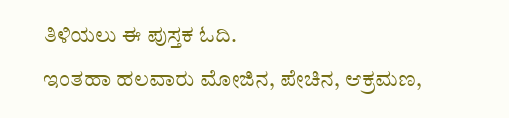ತಿಳಿಯಲು ಈ ಪುಸ್ತಕ ಓದಿ.
ಇಂತಹಾ ಹಲವಾರು ಮೋಜಿನ, ಪೇಚಿನ, ಆಕ್ರಮಣ,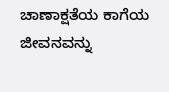ಚಾಣಾಕ್ಷತೆಯ ಕಾಗೆಯ ಜೀವನವನ್ನು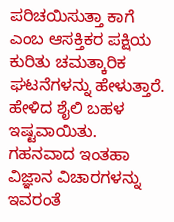ಪರಿಚಯಿಸುತ್ತಾ ಕಾಗೆ ಎಂಬ ಆಸಕ್ತಿಕರ ಪಕ್ಷಿಯ ಕುರಿತು ಚಮತ್ಕಾರಿಕ ಘಟನೆಗಳನ್ನು ಹೇಳುತ್ತಾರೆ. ಹೇಳಿದ ಶೈಲಿ ಬಹಳ ಇಷ್ಟವಾಯಿತು. ಗಹನವಾದ ಇಂತಹಾ ವಿಜ್ಞಾನ ವಿಚಾರಗಳನ್ನು ಇವರಂತೆ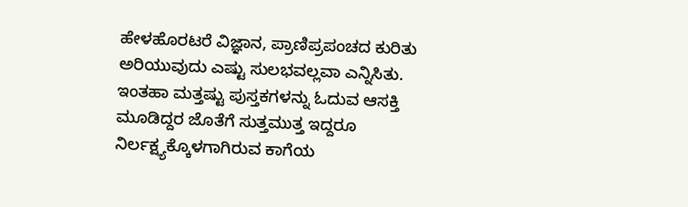ಹೇಳಹೊರಟರೆ ವಿಜ್ಞಾನ, ಪ್ರಾಣಿಪ್ರಪಂಚದ ಕುರಿತು ಅರಿಯುವುದು ಎಷ್ಟು ಸುಲಭವಲ್ಲವಾ ಎನ್ನಿಸಿತು. ಇಂತಹಾ ಮತ್ತಷ್ಟು ಪುಸ್ತಕಗಳನ್ನು ಓದುವ ಆಸಕ್ತಿ ಮೂಡಿದ್ದರ ಜೊತೆಗೆ ಸುತ್ತಮುತ್ತ ಇದ್ದರೂ ನಿರ್ಲಕ್ಷ್ಯಕ್ಕೊಳಗಾಗಿರುವ ಕಾಗೆಯ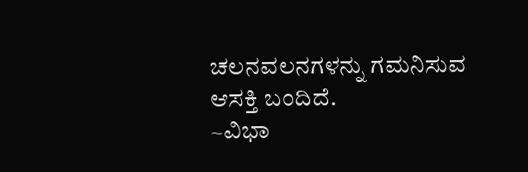ಚಲನವಲನಗಳನ್ನು ಗಮನಿಸುವ ಆಸಕ್ತಿ ಬಂದಿದೆ.
~ವಿಭಾ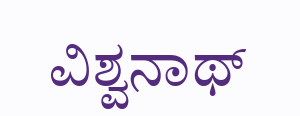ವಿಶ್ವನಾಥ್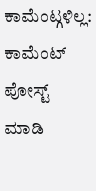ಕಾಮೆಂಟ್ಗಳಿಲ್ಲ:
ಕಾಮೆಂಟ್ ಪೋಸ್ಟ್ ಮಾಡಿ